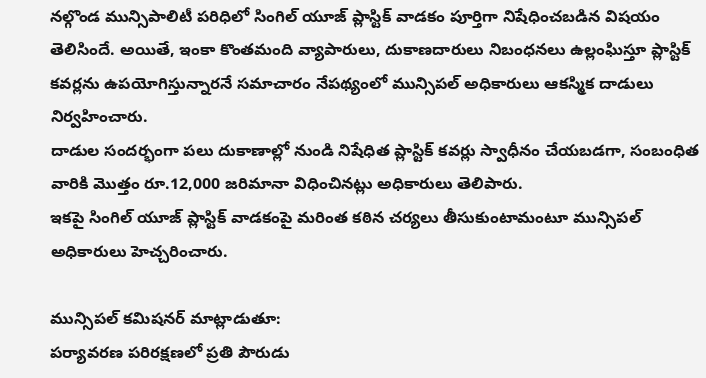నల్గొండ మున్సిపాలిటీ పరిధిలో సింగిల్ యూజ్ ప్లాస్టిక్ వాడకం పూర్తిగా నిషేధించబడిన విషయం తెలిసిందే. అయితే, ఇంకా కొంతమంది వ్యాపారులు, దుకాణదారులు నిబంధనలు ఉల్లంఘిస్తూ ప్లాస్టిక్ కవర్లను ఉపయోగిస్తున్నారనే సమాచారం నేపథ్యంలో మున్సిపల్ అధికారులు ఆకస్మిక దాడులు నిర్వహించారు.
దాడుల సందర్భంగా పలు దుకాణాల్లో నుండి నిషేధిత ప్లాస్టిక్ కవర్లు స్వాధీనం చేయబడగా, సంబంధిత వారికి మొత్తం రూ.12,000 జరిమానా విధించినట్లు అధికారులు తెలిపారు.
ఇకపై సింగిల్ యూజ్ ప్లాస్టిక్ వాడకంపై మరింత కఠిన చర్యలు తీసుకుంటామంటూ మున్సిపల్ అధికారులు హెచ్చరించారు.

మున్సిపల్ కమిషనర్ మాట్లాడుతూ:
పర్యావరణ పరిరక్షణలో ప్రతి పౌరుడు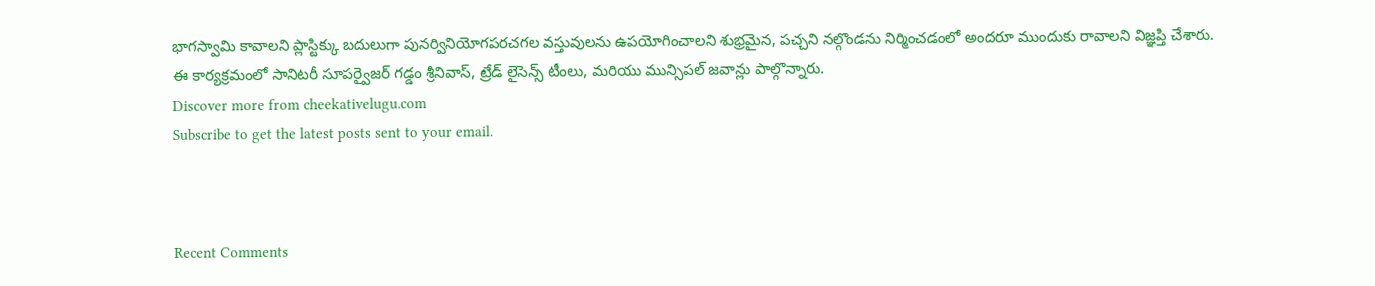భాగస్వామి కావాలని ప్లాస్టిక్కు బదులుగా పునర్వినియోగపరచగల వస్తువులను ఉపయోగించాలని శుభ్రమైన, పచ్చని నల్గొండను నిర్మించడంలో అందరూ ముందుకు రావాలని విజ్ఞప్తి చేశారు.
ఈ కార్యక్రమంలో సానిటరీ సూపర్వైజర్ గడ్డం శ్రీనివాస్, ట్రేడ్ లైసెన్స్ టీంలు, మరియు మున్సిపల్ జవాన్లు పాల్గొన్నారు.
Discover more from cheekativelugu.com
Subscribe to get the latest posts sent to your email.



Recent Comments